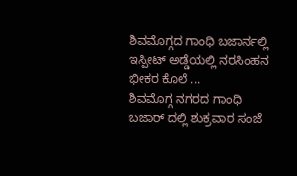ಶಿವಮೊಗ್ಗದ ಗಾಂಧಿ ಬಜಾರ್ನಲ್ಲಿ ಇಸ್ಪೀಟ್ ಅಡ್ಡೆಯಲ್ಲಿ ನರಸಿಂಹನ ಭೀಕರ ಕೊಲೆ ...
ಶಿವಮೊಗ್ಗ ನಗರದ ಗಾಂಧಿ ಬಜಾರ್ ದಲ್ಲಿ ಶುಕ್ರವಾರ ಸಂಜೆ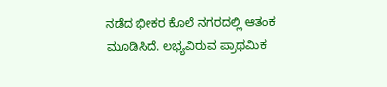ನಡೆದ ಭೀಕರ ಕೊಲೆ ನಗರದಲ್ಲಿ ಆತಂಕ ಮೂಡಿಸಿದೆ. ಲಭ್ಯವಿರುವ ಪ್ರಾಥಮಿಕ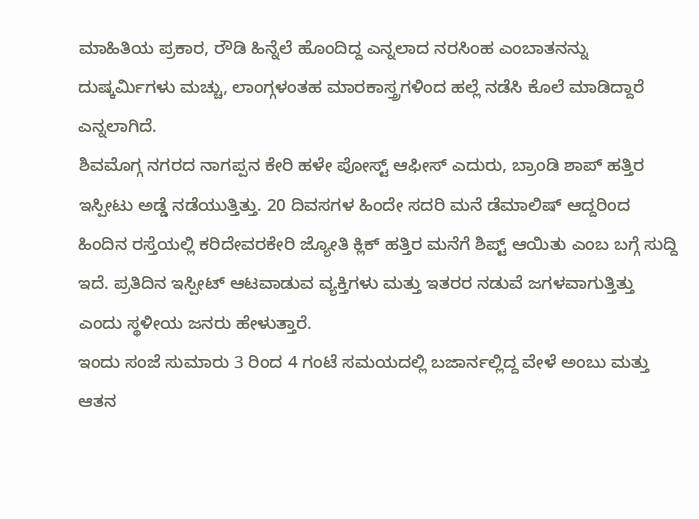ಮಾಹಿತಿಯ ಪ್ರಕಾರ, ರೌಡಿ ಹಿನ್ನೆಲೆ ಹೊಂದಿದ್ದ ಎನ್ನಲಾದ ನರಸಿಂಹ ಎಂಬಾತನನ್ನು ದುಷ್ಕರ್ಮಿಗಳು ಮಚ್ಚು, ಲಾಂಗ್ಗಳಂತಹ ಮಾರಕಾಸ್ತ್ರಗಳಿಂದ ಹಲ್ಲೆ ನಡೆಸಿ ಕೊಲೆ ಮಾಡಿದ್ದಾರೆ ಎನ್ನಲಾಗಿದೆ.
ಶಿವಮೊಗ್ಗ ನಗರದ ನಾಗಪ್ಪನ ಕೇರಿ ಹಳೇ ಪೋಸ್ಟ್ ಆಫೀಸ್ ಎದುರು, ಬ್ರಾಂಡಿ ಶಾಪ್ ಹತ್ತಿರ ಇಸ್ಪೀಟು ಅಡ್ಡೆ ನಡೆಯುತ್ತಿತ್ತು. 20 ದಿವಸಗಳ ಹಿಂದೇ ಸದರಿ ಮನೆ ಡೆಮಾಲಿಷ್ ಆದ್ದರಿಂದ ಹಿಂದಿನ ರಸ್ತೆಯಲ್ಲಿ ಕರಿದೇವರಕೇರಿ ಜ್ಯೋತಿ ಕ್ಲಿಕ್ ಹತ್ತಿರ ಮನೆಗೆ ಶಿಪ್ಟ್ ಆಯಿತು ಎಂಬ ಬಗ್ಗೆ ಸುದ್ದಿ ಇದೆ. ಪ್ರತಿದಿನ ಇಸ್ಪೀಟ್ ಆಟವಾಡುವ ವ್ಯಕ್ತಿಗಳು ಮತ್ತು ಇತರರ ನಡುವೆ ಜಗಳವಾಗುತ್ತಿತ್ತು ಎಂದು ಸ್ಥಳೀಯ ಜನರು ಹೇಳುತ್ತಾರೆ.
ಇಂದು ಸಂಜೆ ಸುಮಾರು 3 ರಿಂದ 4 ಗಂಟೆ ಸಮಯದಲ್ಲಿ ಬಜಾರ್ನಲ್ಲಿದ್ದ ವೇಳೆ ಅಂಬು ಮತ್ತು ಆತನ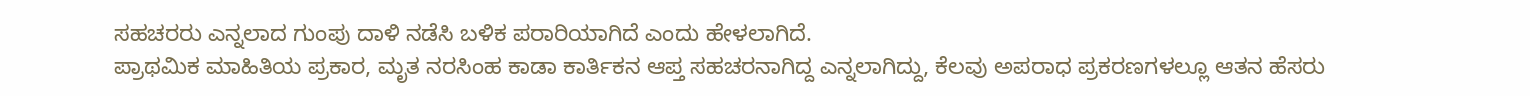ಸಹಚರರು ಎನ್ನಲಾದ ಗುಂಪು ದಾಳಿ ನಡೆಸಿ ಬಳಿಕ ಪರಾರಿಯಾಗಿದೆ ಎಂದು ಹೇಳಲಾಗಿದೆ.
ಪ್ರಾಥಮಿಕ ಮಾಹಿತಿಯ ಪ್ರಕಾರ, ಮೃತ ನರಸಿಂಹ ಕಾಡಾ ಕಾರ್ತಿಕನ ಆಪ್ತ ಸಹಚರನಾಗಿದ್ದ ಎನ್ನಲಾಗಿದ್ದು, ಕೆಲವು ಅಪರಾಧ ಪ್ರಕರಣಗಳಲ್ಲೂ ಆತನ ಹೆಸರು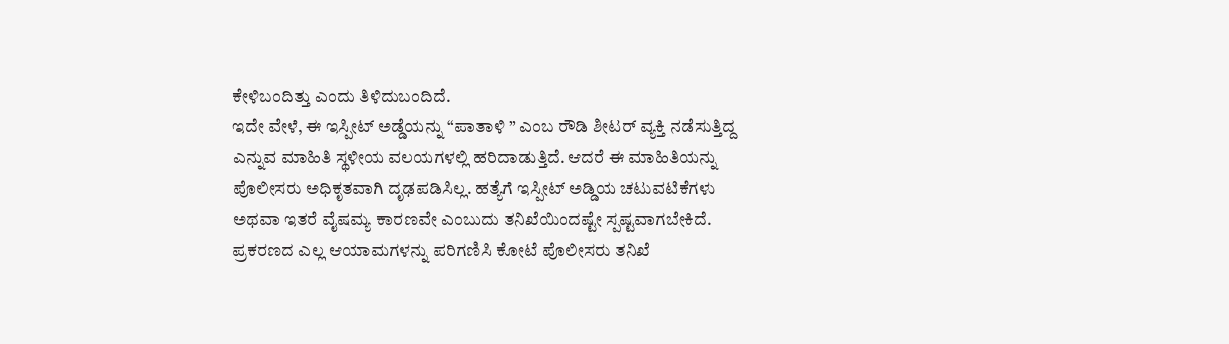ಕೇಳಿಬಂದಿತ್ತು ಎಂದು ತಿಳಿದುಬಂದಿದೆ.
ಇದೇ ವೇಳೆ, ಈ ಇಸ್ಪೀಟ್ ಅಡ್ಡೆಯನ್ನು “ಪಾತಾಳಿ ” ಎಂಬ ರೌಡಿ ಶೀಟರ್ ವ್ಯಕ್ತಿ ನಡೆಸುತ್ತಿದ್ದ ಎನ್ನುವ ಮಾಹಿತಿ ಸ್ಥಳೀಯ ವಲಯಗಳಲ್ಲಿ ಹರಿದಾಡುತ್ತಿದೆ. ಆದರೆ ಈ ಮಾಹಿತಿಯನ್ನು ಪೊಲೀಸರು ಅಧಿಕೃತವಾಗಿ ದೃಢಪಡಿಸಿಲ್ಲ. ಹತ್ಯೆಗೆ ಇಸ್ಪೀಟ್ ಅಡ್ಡಿಯ ಚಟುವಟಿಕೆಗಳು ಅಥವಾ ಇತರೆ ವೈಷಮ್ಯ ಕಾರಣವೇ ಎಂಬುದು ತನಿಖೆಯಿಂದಷ್ಟೇ ಸ್ಪಷ್ಟವಾಗಬೇಕಿದೆ.
ಪ್ರಕರಣದ ಎಲ್ಲ ಆಯಾಮಗಳನ್ನು ಪರಿಗಣಿಸಿ ಕೋಟೆ ಪೊಲೀಸರು ತನಿಖೆ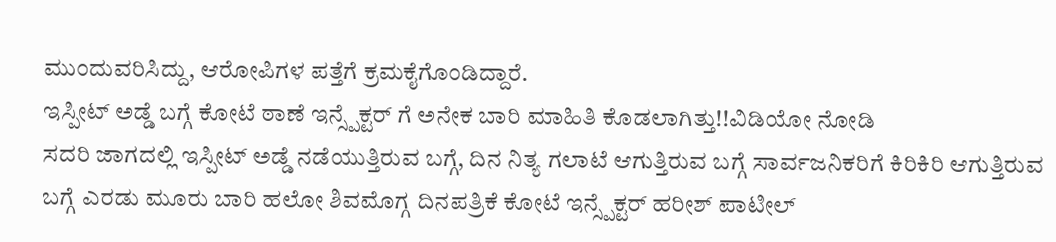ಮುಂದುವರಿಸಿದ್ದು, ಆರೋಪಿಗಳ ಪತ್ತೆಗೆ ಕ್ರಮಕೈಗೊಂಡಿದ್ದಾರೆ.
ಇಸ್ಪೀಟ್ ಅಡ್ಡೆ ಬಗ್ಗೆ ಕೋಟೆ ಠಾಣೆ ಇನ್ಸ್ಪೆಕ್ಟರ್ ಗೆ ಅನೇಕ ಬಾರಿ ಮಾಹಿತಿ ಕೊಡಲಾಗಿತ್ತು!!ವಿಡಿಯೋ ನೋಡಿ
ಸದರಿ ಜಾಗದಲ್ಲಿ ಇಸ್ಪೀಟ್ ಅಡ್ಡೆ ನಡೆಯುತ್ತಿರುವ ಬಗ್ಗೆ, ದಿನ ನಿತ್ಯ ಗಲಾಟೆ ಆಗುತ್ತಿರುವ ಬಗ್ಗೆ ಸಾರ್ವಜನಿಕರಿಗೆ ಕಿರಿಕಿರಿ ಆಗುತ್ತಿರುವ ಬಗ್ಗೆ ಎರಡು ಮೂರು ಬಾರಿ ಹಲೋ ಶಿವಮೊಗ್ಗ ದಿನಪತ್ರಿಕೆ ಕೋಟೆ ಇನ್ಸ್ಪೆಕ್ಟರ್ ಹರೀಶ್ ಪಾಟೀಲ್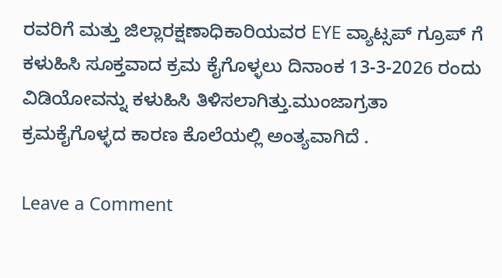ರವರಿಗೆ ಮತ್ತು ಜಿಲ್ಲಾರಕ್ಷಣಾಧಿಕಾರಿಯವರ EYE ವ್ಯಾಟ್ಸಪ್ ಗ್ರೂಪ್ ಗೆ ಕಳುಹಿಸಿ ಸೂಕ್ತವಾದ ಕ್ರಮ ಕೈಗೊಳ್ಳಲು ದಿನಾಂಕ 13-3-2026 ರಂದು ವಿಡಿಯೋವನ್ನು ಕಳುಹಿಸಿ ತಿಳಿಸಲಾಗಿತ್ತು.ಮುಂಜಾಗ್ರತಾ ಕ್ರಮಕೈಗೊಳ್ಳದ ಕಾರಣ ಕೊಲೆಯಲ್ಲಿ ಅಂತ್ಯವಾಗಿದೆ .

Leave a Comment